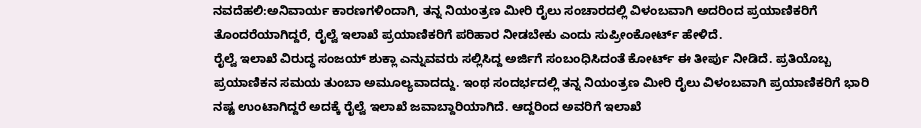ನವದೆಹಲಿ:ಅನಿವಾರ್ಯ ಕಾರಣಗಳಿಂದಾಗಿ, ತನ್ನ ನಿಯಂತ್ರಣ ಮೀರಿ ರೈಲು ಸಂಚಾರದಲ್ಲಿ ವಿಳಂಬವಾಗಿ ಅದರಿಂದ ಪ್ರಯಾಣಿಕರಿಗೆ ತೊಂದರೆಯಾಗಿದ್ದರೆ, ರೈಲ್ವೆ ಇಲಾಖೆ ಪ್ರಯಾಣಿಕರಿಗೆ ಪರಿಹಾರ ನೀಡಬೇಕು ಎಂದು ಸುಪ್ರೀಂಕೋರ್ಟ್ ಹೇಳಿದೆ.
ರೈಲ್ವೆ ಇಲಾಖೆ ವಿರುದ್ಧ ಸಂಜಯ್ ಶುಕ್ಲಾ ಎನ್ನುವವರು ಸಲ್ಲಿಸಿದ್ದ ಅರ್ಜಿಗೆ ಸಂಬಂಧಿಸಿದಂತೆ ಕೋರ್ಟ್‌ ಈ ತೀರ್ಪು ನೀಡಿದೆ. ಪ್ರತಿಯೊಬ್ಬ ಪ್ರಯಾಣಿಕನ ಸಮಯ ತುಂಬಾ ಅಮೂಲ್ಯವಾದದ್ದು. ಇಂಥ ಸಂದರ್ಭದಲ್ಲಿ ತನ್ನ ನಿಯಂತ್ರಣ ಮೀರಿ ರೈಲು ವಿಳಂಬವಾಗಿ ಪ್ರಯಾಣಿಕರಿಗೆ ಭಾರಿ ನಷ್ಟ ಉಂಟಾಗಿದ್ದರೆ ಅದಕ್ಕೆ ರೈಲ್ವೆ ಇಲಾಖೆ ಜವಾಬ್ದಾರಿಯಾಗಿದೆ. ಆದ್ದರಿಂದ ಅವರಿಗೆ ಇಲಾಖೆ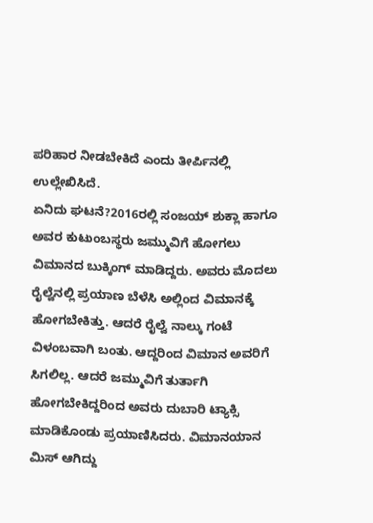ಪರಿಹಾರ ನೀಡಬೇಕಿದೆ ಎಂದು ತೀರ್ಪಿನಲ್ಲಿ ಉಲ್ಲೇಖಿಸಿದೆ.
ಏನಿದು ಘಟನೆ?2016ರಲ್ಲಿ ಸಂಜಯ್ ಶುಕ್ಲಾ ಹಾಗೂ ಅವರ ಕುಟುಂಬಸ್ಥರು ಜಮ್ಮುವಿಗೆ ಹೋಗಲು ವಿಮಾನದ ಬುಕ್ಕಿಂಗ್‌ ಮಾಡಿದ್ದರು. ಅವರು ಮೊದಲು ರೈಲ್ವೆನಲ್ಲಿ ಪ್ರಯಾಣ ಬೆಳೆಸಿ ಅಲ್ಲಿಂದ ವಿಮಾನಕ್ಕೆ ಹೋಗಬೇಕಿತ್ತು. ಆದರೆ ರೈಲ್ವೆ ನಾಲ್ಕು ಗಂಟೆ ವಿಳಂಬವಾಗಿ ಬಂತು. ಆದ್ದರಿಂದ ವಿಮಾನ ಅವರಿಗೆ ಸಿಗಲಿಲ್ಲ. ಆದರೆ ಜಮ್ಮುವಿಗೆ ತುರ್ತಾಗಿ ಹೋಗಬೇಕಿದ್ದರಿಂದ ಅವರು ದುಬಾರಿ ಟ್ಯಾಕ್ಸಿ ಮಾಡಿಕೊಂಡು ಪ್ರಯಾಣಿಸಿದರು. ವಿಮಾನಯಾನ ಮಿಸ್ ಆಗಿದ್ದು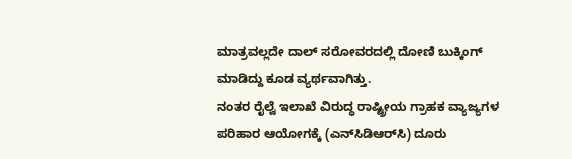ಮಾತ್ರವಲ್ಲದೇ ದಾಲ್ ಸರೋವರದಲ್ಲಿ ದೋಣಿ ಬುಕ್ಕಿಂಗ್ ಮಾಡಿದ್ದು ಕೂಡ ವ್ಯರ್ಥವಾಗಿತ್ತು.
ನಂತರ ರೈಲ್ವೆ ಇಲಾಖೆ ವಿರುದ್ಧ ರಾಷ್ಟ್ರೀಯ ಗ್ರಾಹಕ ವ್ಯಾಜ್ಯಗಳ ಪರಿಹಾರ ಆಯೋಗಕ್ಕೆ (ಎನ್‌ಸಿಡಿಆರ್‌ಸಿ) ದೂರು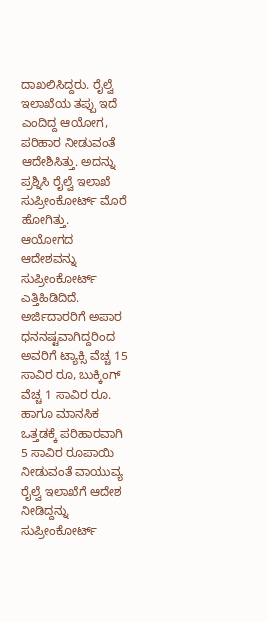ದಾಖಲಿಸಿದ್ದರು. ರೈಲ್ವೆ ಇಲಾಖೆಯ ತಪ್ಪು ಇದೆ ಎಂದಿದ್ದ ಆಯೋಗ, ಪರಿಹಾರ ನೀಡುವಂತೆ ಆದೇಶಿಸಿತ್ತು. ಅದನ್ನು ಪ್ರಶ್ನಿಸಿ ರೈಲ್ವೆ ಇಲಾಖೆ ಸುಪ್ರೀಂಕೋರ್ಟ್‌ ಮೊರೆ ಹೋಗಿತ್ತು.
ಆಯೋಗದ ಆದೇಶವನ್ನು ಸುಪ್ರೀಂಕೋರ್ಟ್‌ ಎತ್ತಿಹಿಡಿದಿದೆ. ಅರ್ಜಿದಾರರಿಗೆ ಅಪಾರ ಧನನಷ್ಟವಾಗಿದ್ದರಿಂದ ಅವರಿಗೆ ಟ್ಯಾಕ್ಸಿ ವೆಚ್ಚ 15 ಸಾವಿರ ರೂ, ಬುಕ್ಕಿಂಗ್ ವೆಚ್ಚ 1 ಸಾವಿರ ರೂ. ಹಾಗೂ ಮಾನಸಿಕ ಒತ್ತಡಕ್ಕೆ ಪರಿಹಾರವಾಗಿ 5 ಸಾವಿರ ರೂಪಾಯಿ ನೀಡುವಂತೆ ವಾಯುವ್ಯ ರೈಲ್ವೆ ಇಲಾಖೆಗೆ ಆದೇಶ ನೀಡಿದ್ದನ್ನು ಸುಪ್ರೀಂಕೋರ್ಟ್‌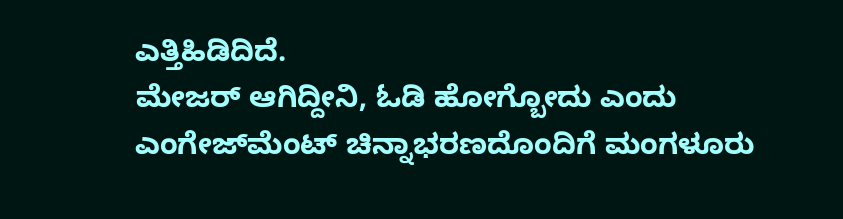ಎತ್ತಿಹಿಡಿದಿದೆ.
ಮೇಜರ್‌ ಆಗಿದ್ದೀನಿ, ಓಡಿ ಹೋಗ್ಬೋದು ಎಂದು ಎಂಗೇಜ್‌ಮೆಂಟ್‌ ಚಿನ್ನಾಭರಣದೊಂದಿಗೆ ಮಂಗಳೂರು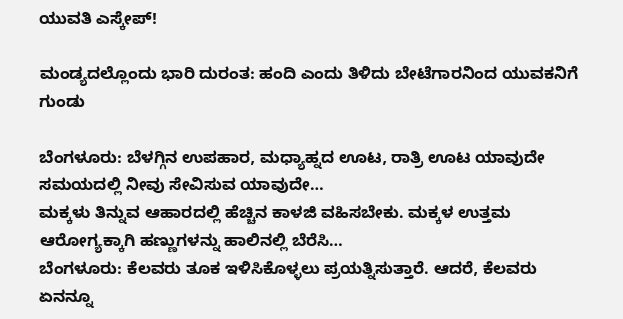ಯುವತಿ ಎಸ್ಕೇಪ್‌!

ಮಂಡ್ಯದಲ್ಲೊಂದು ಭಾರಿ ದುರಂತ: ಹಂದಿ ಎಂದು ತಿಳಿದು ಬೇಟೆಗಾರನಿಂದ ಯುವಕನಿಗೆ ಗುಂಡು

ಬೆಂಗಳೂರು: ಬೆಳಗ್ಗಿನ ಉಪಹಾರ, ಮಧ್ಯಾಹ್ನದ ಊಟ, ರಾತ್ರಿ ಊಟ ಯಾವುದೇ ಸಮಯದಲ್ಲಿ ನೀವು ಸೇವಿಸುವ ಯಾವುದೇ…
ಮಕ್ಕಳು ತಿನ್ನುವ ಆಹಾರದಲ್ಲಿ ಹೆಚ್ಚಿನ ಕಾಳಜಿ ವಹಿಸಬೇಕು. ಮಕ್ಕಳ ಉತ್ತಮ ಆರೋಗ್ಯಕ್ಕಾಗಿ ಹಣ್ಣುಗಳನ್ನು ಹಾಲಿನಲ್ಲಿ ಬೆರೆಸಿ…
ಬೆಂಗಳೂರು: ಕೆಲವರು ತೂಕ ಇಳಿಸಿಕೊಳ್ಳಲು ಪ್ರಯತ್ನಿಸುತ್ತಾರೆ. ಆದರೆ, ಕೆಲವರು ಏನನ್ನೂ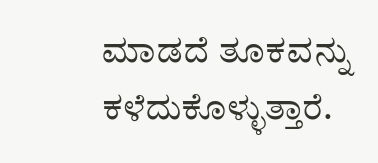ಮಾಡದೆ ತೂಕವನ್ನು ಕಳೆದುಕೊಳ್ಳುತ್ತಾರೆ.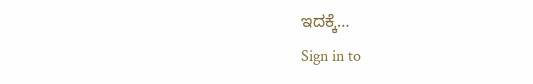ಇದಕ್ಕೆ…
Sign in to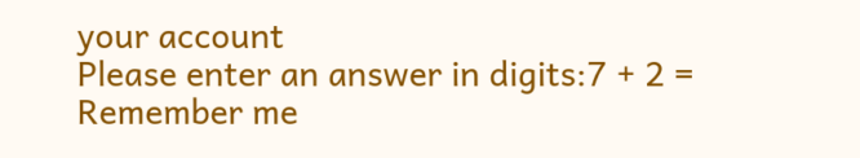your account
Please enter an answer in digits:7 + 2 =
Remember me